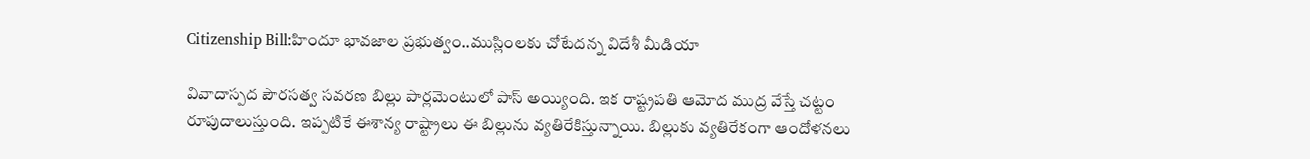Citizenship Bill:హిందూ భావజాల ప్రభుత్వం..ముస్లింలకు చోటేదన్న విదేశీ మీడియా

వివాదాస్పద పౌరసత్వ సవరణ బిల్లు పార్లమెంటులో పాస్ అయ్యింది. ఇక రాష్ట్రపతి ఆమోద ముద్ర వేస్తే చట్టం రూపుదాలుస్తుంది. ఇప్పటికే ఈశాన్య రాష్ట్రాలు ఈ బిల్లును వ్యతిరేకిస్తున్నాయి. బిల్లుకు వ్యతిరేకంగా ఆందోళనలు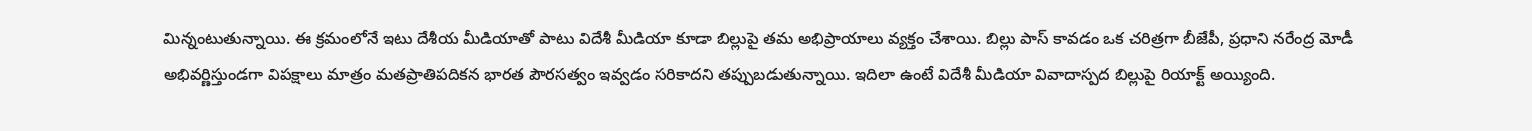మిన్నంటుతున్నాయి. ఈ క్రమంలోనే ఇటు దేశీయ మీడియాతో పాటు విదేశీ మీడియా కూడా బిల్లుపై తమ అభిప్రాయాలు వ్యక్తం చేశాయి. బిల్లు పాస్ కావడం ఒక చరిత్రగా బీజేపీ, ప్రధాని నరేంద్ర మోడీ అభివర్ణిస్తుండగా విపక్షాలు మాత్రం మతప్రాతిపదికన భారత పౌరసత్వం ఇవ్వడం సరికాదని తప్పుబడుతున్నాయి. ఇదిలా ఉంటే విదేశీ మీడియా వివాదాస్పద బిల్లుపై రియాక్ట్ అయ్యింది.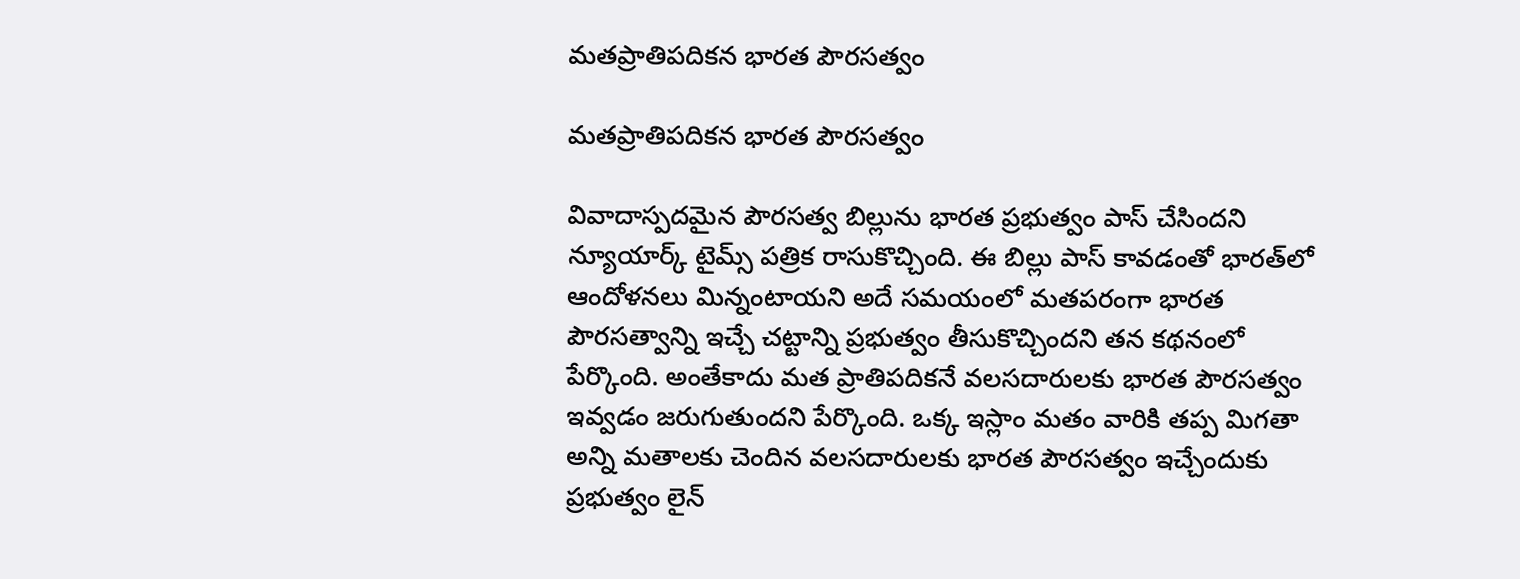మతప్రాతిపదికన భారత పౌరసత్వం

మతప్రాతిపదికన భారత పౌరసత్వం

వివాదాస్పదమైన పౌరసత్వ బిల్లును భారత ప్రభుత్వం పాస్ చేసిందని న్యూయార్క్ టైమ్స్ పత్రిక రాసుకొచ్చింది. ఈ బిల్లు పాస్ కావడంతో భారత్‌లో ఆందోళనలు మిన్నంటాయని అదే సమయంలో మతపరంగా భారత పౌరసత్వాన్ని ఇచ్చే చట్టాన్ని ప్రభుత్వం తీసుకొచ్చిందని తన కథనంలో పేర్కొంది. అంతేకాదు మత ప్రాతిపదికనే వలసదారులకు భారత పౌరసత్వం ఇవ్వడం జరుగుతుందని పేర్కొంది. ఒక్క ఇస్లాం మతం వారికి తప్ప మిగతా అన్ని మతాలకు చెందిన వలసదారులకు భారత పౌరసత్వం ఇచ్చేందుకు ప్రభుత్వం లైన్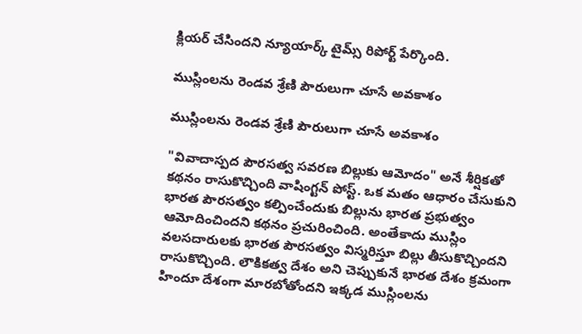క్లియర్ చేసిందని న్యూయార్క్ టైమ్స్ రిపోర్ట్ పేర్కొంది.

ముస్లింలను రెండవ శ్రేణి పౌరులుగా చూసే అవకాశం

ముస్లింలను రెండవ శ్రేణి పౌరులుగా చూసే అవకాశం

"వివాదాస్పద పౌరసత్వ సవరణ బిల్లుకు ఆమోదం" అనే శీర్షికతో కథనం రాసుకొచ్చింది వాషింగ్టన్ పోస్ట్. ఒక మతం ఆధారం చేసుకుని భారత పౌరసత్వం కల్పించేందుకు బిల్లును భారత ప్రభుత్వం ఆమోదించిందని కథనం ప్రచురించింది. అంతేకాదు ముస్లిం వలసదారులకు భారత పౌరసత్వం విస్మరిస్తూ బిల్లు తీసుకొచ్చిందని రాసుకొచ్చింది. లౌకికత్వ దేశం అని చెప్పుకునే భారత దేశం క్రమంగా హిందూ దేశంగా మారబోతోందని ఇక్కడ ముస్లింలను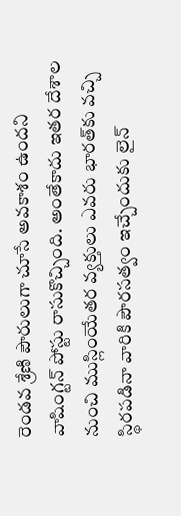రెండవ శ్రేణి పౌరులుగా చూసే అవకాశం ఉందని వాషింగ్టన్ పోస్టు రాసుకొచ్చింది. అంతేకాదు ఇతర దేశాల నుంచి ముస్లింయేతర వ్యక్తులు ఎవరు భారత్‌కు వచ్చి స్థిరపడినా వారికి పౌరసత్వం ఇచ్చేందుకు లైన్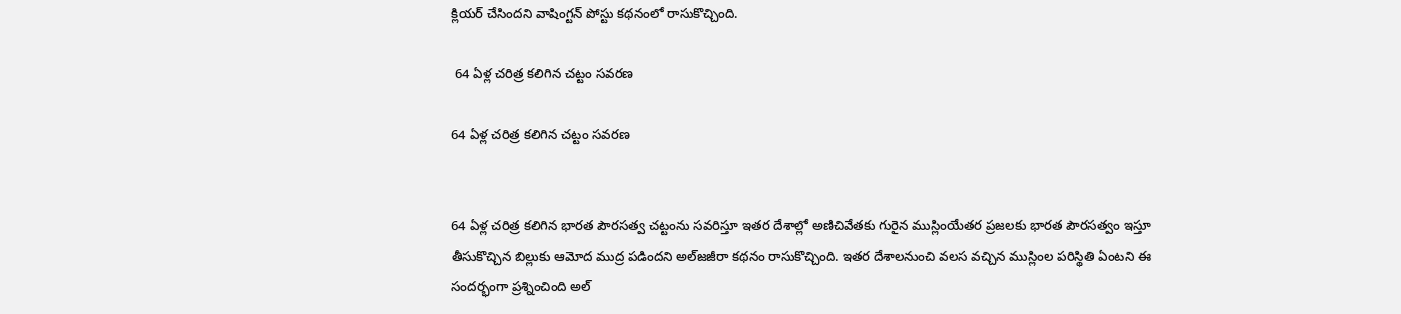క్లియర్ చేసిందని వాషింగ్టన్ పోస్టు కథనంలో రాసుకొచ్చింది.

 64 ఏళ్ల చరిత్ర కలిగిన చట్టం సవరణ

64 ఏళ్ల చరిత్ర కలిగిన చట్టం సవరణ


64 ఏళ్ల చరిత్ర కలిగిన భారత పౌరసత్వ చట్టంను సవరిస్తూ ఇతర దేశాల్లో అణిచివేతకు గురైన ముస్లింయేతర ప్రజలకు భారత పౌరసత్వం ఇస్తూ తీసుకొచ్చిన బిల్లుకు ఆమోద ముద్ర పడిందని అల్‌జజీరా కథనం రాసుకొచ్చింది. ఇతర దేశాలనుంచి వలస వచ్చిన ముస్లింల పరిస్థితి ఏంటని ఈ సందర్భంగా ప్రశ్నించింది అల్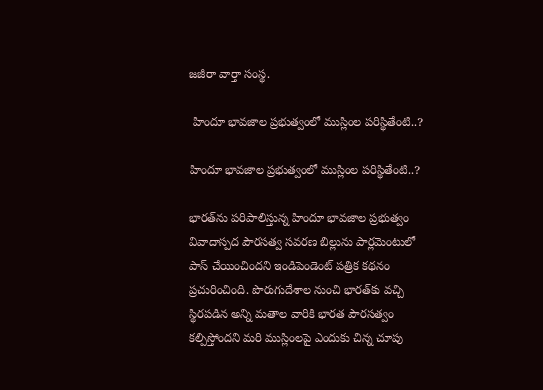జజీరా వార్తా సంస్థ.

 హిందూ భావజాల ప్రభుత్వంలో ముస్లింల పరిస్థితేంటి..?

హిందూ భావజాల ప్రభుత్వంలో ముస్లింల పరిస్థితేంటి..?

భారత్‌ను పరిపాలిస్తున్న హిందూ భావజాల ప్రభుత్వం వివాదాస్పద పౌరసత్వ సవరణ బిల్లును పార్లమెంటులో పాస్ చేయించిందని ఇండిపెండెంట్ పత్రిక కథనం ప్రచురించింది. పొరుగుదేశాల నుంచి భారత్‌కు వచ్చి స్థిరపడిన అన్ని మతాల వారికి భారత పౌరసత్వం కల్పిస్తోందని మరి ముస్లింలపై ఎందుకు చిన్న చూపు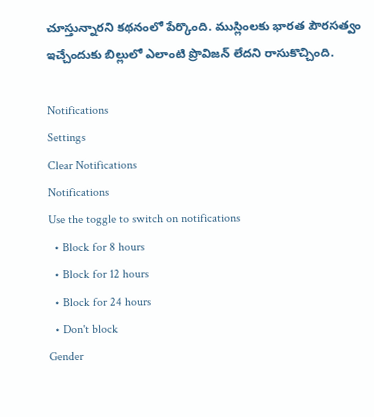చూస్తున్నారని కథనంలో పేర్కొంది. ముస్లింలకు భారత పౌరసత్వం ఇచ్చేందుకు బిల్లులో ఎలాంటి ప్రొవిజన్ లేదని రాసుకొచ్చింది.

Notifications
Settings
Clear Notifications
Notifications
Use the toggle to switch on notifications
  • Block for 8 hours
  • Block for 12 hours
  • Block for 24 hours
  • Don't block
Gender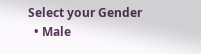Select your Gender
  • Male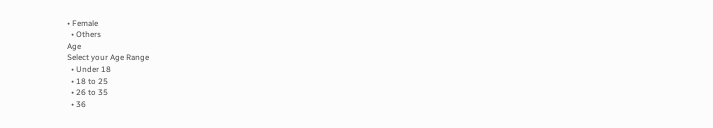• Female
  • Others
Age
Select your Age Range
  • Under 18
  • 18 to 25
  • 26 to 35
  • 36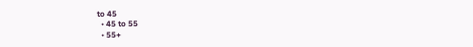to 45
  • 45 to 55
  • 55+